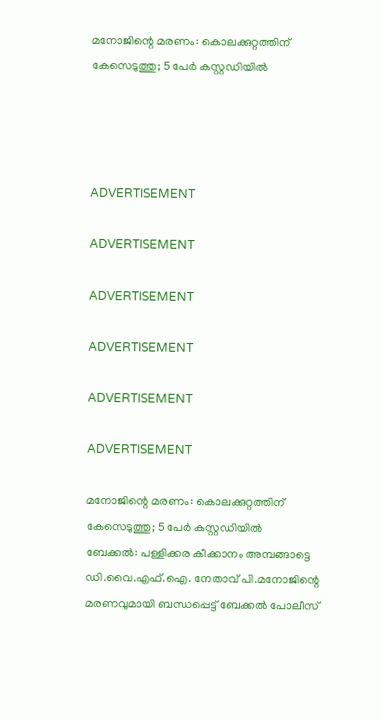മനോജിന്റെ മരണം: കൊലക്കുറ്റത്തിന് കേസെടുത്തു; 5 പേര്‍ കസ്റ്റഡിയില്‍




ADVERTISEMENT

ADVERTISEMENT

ADVERTISEMENT

ADVERTISEMENT

ADVERTISEMENT

ADVERTISEMENT

മനോജിന്റെ മരണം: കൊലക്കുറ്റത്തിന് കേസെടുത്തു; 5 പേര്‍ കസ്റ്റഡിയില്‍
ബേക്കല്‍: പള്ളിക്കര കീക്കാനം അമ്പങ്ങാട്ടെ ഡി.വൈ.എഫ്.ഐ. നേതാവ് പി.മനോജിന്റെ മരണവുമായി ബന്ധപ്പെട്ട് ബേക്കല്‍ പോലീസ്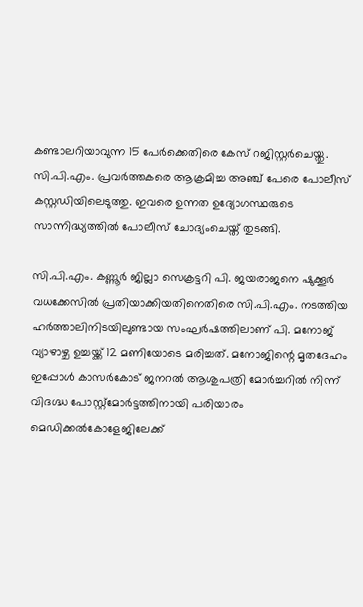കണ്ടാലറിയാവുന്ന 15 പേര്‍ക്കെതിരെ കേസ് റജിസ്റ്റര്‍ചെയ്തു. സി.പി.എം. പ്രവര്‍ത്തകരെ ആക്രമിച്ച അഞ്ച് പേരെ പോലീസ് കസ്റ്റഡിയിലെടുത്തു. ഇവരെ ഉന്നത ഉദ്യോഗസ്ഥരുടെ സാന്നിദ്ധ്യത്തില്‍ പോലീസ് ചോദ്യംചെയ്ത് തുടങ്ങി.

സി.പി.എം. കണ്ണൂര്‍ ജില്ലാ സെക്രട്ടറി പി. ജയരാജനെ ഷുക്കൂര്‍ വധക്കേസില്‍ പ്രതിയാക്കിയതിനെതിരെ സി.പി.എം. നടത്തിയ ഹര്‍ത്താലിനിടയിലുണ്ടായ സംഘര്‍ഷത്തിലാണ് പി. മനോജ് വ്യാഴാഴ്ച ഉച്ചയ്ക്ക് 12 മണിയോടെ മരിച്ചത്. മനോജിന്റെ മൃതദേഹം ഇപ്പോള്‍ കാസര്‍കോട് ജനറല്‍ ആശുപത്രി മോര്‍ച്ചറില്‍ നിന്ന് വിദഗ്ദ്ധ പോസ്റ്റ്‌മോര്‍ട്ടത്തിനായി പരിയാരം മെഡിക്കല്‍കോളേജിലേക്ക്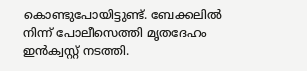കൊണ്ടുപോയിട്ടുണ്ട്. ബേക്കലില്‍ നിന്ന് പോലീസെത്തി മൃതദേഹം ഇന്‍ക്വസ്റ്റ് നടത്തി.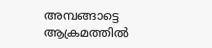അമ്പങ്ങാട്ടെ ആക്രമത്തില്‍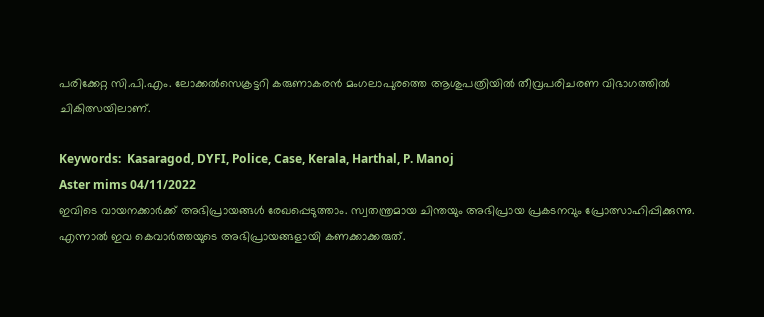പരിക്കേറ്റ സി.പി.എം. ലോക്കല്‍സെക്രട്ടറി കരുണാകരന്‍ മംഗലാപുരത്തെ ആശുപത്രിയില്‍ തീവ്രപരിചരണ വിഭാഗത്തില്‍ ചികിത്സയിലാണ്.

Keywords:  Kasaragod, DYFI, Police, Case, Kerala, Harthal, P. Manoj
Aster mims 04/11/2022
ഇവിടെ വായനക്കാർക്ക് അഭിപ്രായങ്ങൾ രേഖപ്പെടുത്താം. സ്വതന്ത്രമായ ചിന്തയും അഭിപ്രായ പ്രകടനവും പ്രോത്സാഹിപ്പിക്കുന്നു. എന്നാൽ ഇവ കെവാർത്തയുടെ അഭിപ്രായങ്ങളായി കണക്കാക്കരുത്.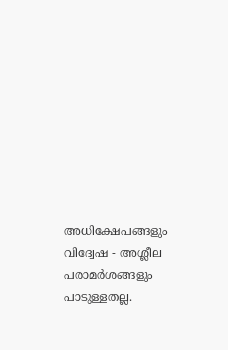അധിക്ഷേപങ്ങളും വിദ്വേഷ - അശ്ലീല പരാമർശങ്ങളും പാടുള്ളതല്ല.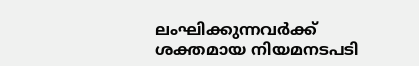ലംഘിക്കുന്നവർക്ക് ശക്തമായ നിയമനടപടി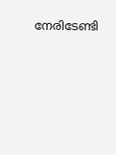നേരിടേണ്ടി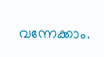വന്നേക്കാം.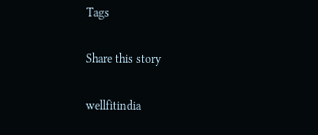Tags

Share this story

wellfitindia